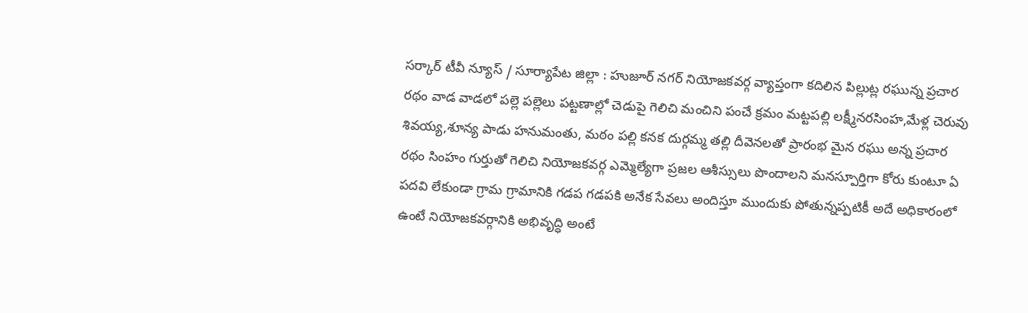సర్కార్ టీవీ న్యూస్ / సూర్యాపేట జిల్లా : హుజూర్ నగర్ నియోజకవర్గ వ్యాప్తంగా కదిలిన పిల్లుట్ల రఘున్న ప్రచార రథం వాడ వాడలో పల్లె పల్లెలు పట్టణాల్లో చెడుపై గెలిచి మంచిని పంచే క్రమం మట్టపల్లి లక్ష్మీనరసింహ,మేళ్ల చెరువు శివయ్య,శూన్య పాడు హనుమంతు, మఠం పల్లి కనక దుర్గమ్మ తల్లి దీవెనలతో ప్రారంభ మైన రఘు అన్న ప్రచార రథం సింహం గుర్తుతో గెలిచి నియోజకవర్గ ఎమ్మెల్యేగా ప్రజల ఆశీస్సులు పొందాలని మనస్పూర్తిగా కోరు కుంటూ ఏ పదవి లేకుండా గ్రామ గ్రామానికి గడప గడపకి అనేక సేవలు అందిస్తూ ముందుకు పోతున్నప్పటికీ అదే అధికారంలో ఉంటే నియోజకవర్గానికి అభివృద్ధి అంటే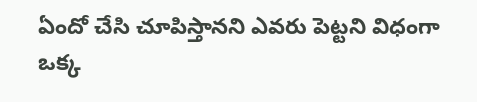ఏందో చేసి చూపిస్తానని ఎవరు పెట్టని విధంగా ఒక్క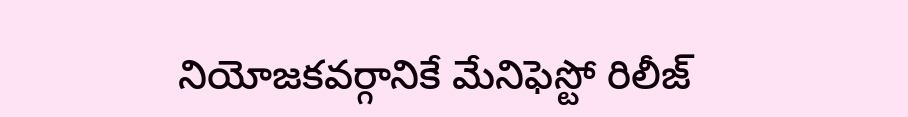నియోజకవర్గానికే మేనిఫెస్టో రిలీజ్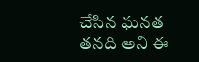చేసిన ఘనత తనది అని ఈ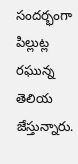సందర్భంగా పిల్లుట్ల రఘున్న తెలియ జేస్తున్నారు.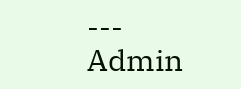---
Admin